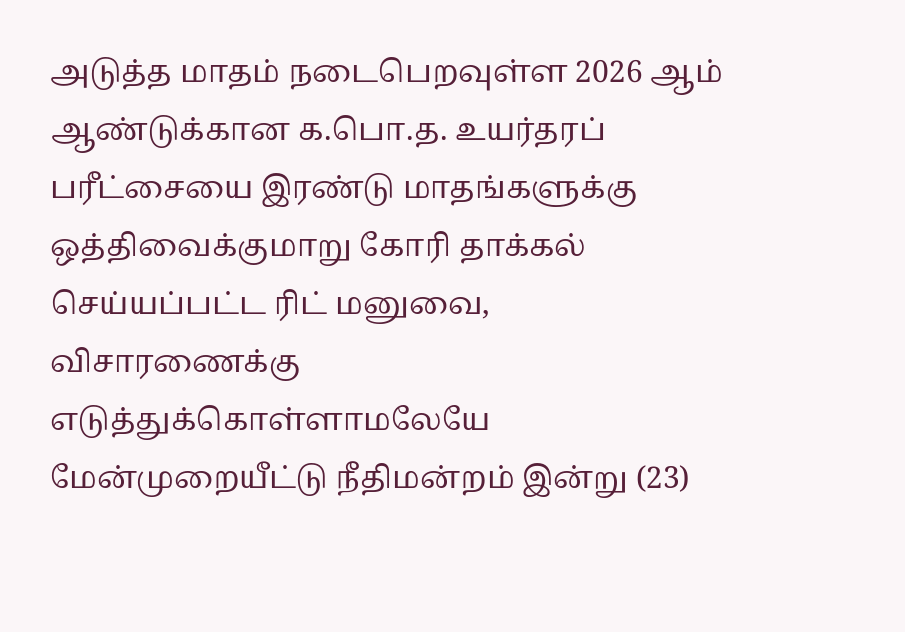அடுத்த மாதம் நடைபெறவுள்ள 2026 ஆம் ஆண்டுக்கான க.பொ.த. உயர்தரப் பரீட்சையை இரண்டு மாதங்களுக்கு ஒத்திவைக்குமாறு கோரி தாக்கல் செய்யப்பட்ட ரிட் மனுவை, விசாரணைக்கு எடுத்துக்கொள்ளாமலேயே மேன்முறையீட்டு நீதிமன்றம் இன்று (23)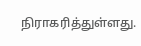நிராகரித்துள்ளது.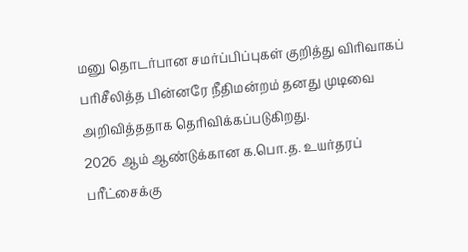மனு தொடர்பான சமர்ப்பிப்புகள் குறித்து விரிவாகப் பரிசீலித்த பின்னரே நீதிமன்றம் தனது முடிவை அறிவித்ததாக தெரிவிக்கப்படுகிறது.
2026 ஆம் ஆண்டுக்கான க.பொ.த. உயர்தரப் பரீட்சைக்கு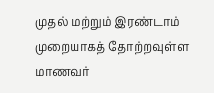முதல் மற்றும் இரண்டாம் முறையாகத் தோற்றவுள்ள மாணவர்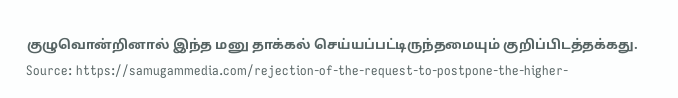குழுவொன்றினால் இந்த மனு தாக்கல் செய்யப்பட்டிருந்தமையும் குறிப்பிடத்தக்கது.
Source: https://samugammedia.com/rejection-of-the-request-to-postpone-the-higher-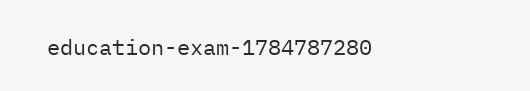education-exam-1784787280